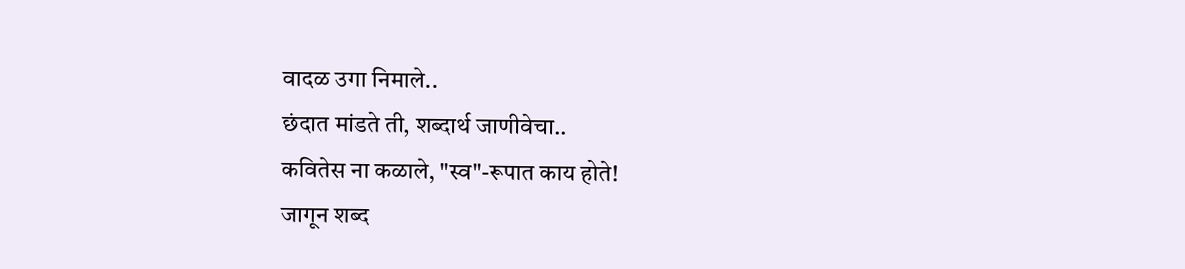वादळ उगा निमाले..
छंदात मांडते ती, शब्दार्थ जाणीवेचा..
कवितेस ना कळाले, "स्व"-रूपात काय होते!
जागून शब्द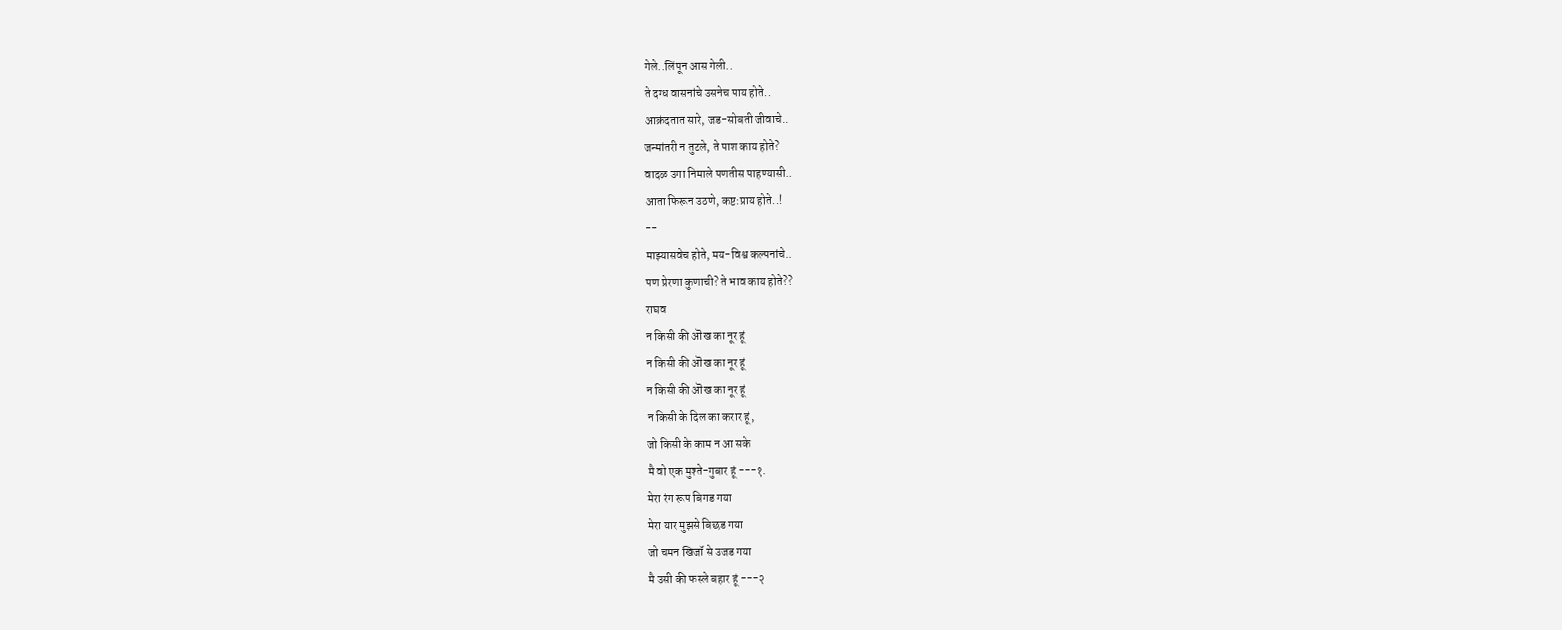गेले..लिंपून आस गेली..
ते दग्ध वासनांचे उसनेच पाय होते..
आक्रंदतात सारे, जड-सोबती जीवाचे..
जन्मांतरी न तुटले, ते पाश काय होते?
वादळ उगा निमाले पणतीस पाहण्यासी..
आता फिरून उठणे, कष्ट:प्राय होते..!
--
माझ्यासवेच होते, मय-विश्व कल्पनांचे..
पण प्रेरणा कुणाची? ते भाव काय होते??
राघव
न किसी की ऒख का नूर हूं
न किसी की ऒख का नूर हूं
न किसी की ऒख का नूर हूं
न किसी के दिल का करार हूं,
जो किसी के काम न आ सके
मै वो एक मुश्ते-गुबार हूं ---१.
मेरा रंग रूप बिगड गया
मेरा यार मुझसे बिछड गया
जो चमन खिजॉ से उजड गया
मै उसी की फस्ले बहार हूं ---२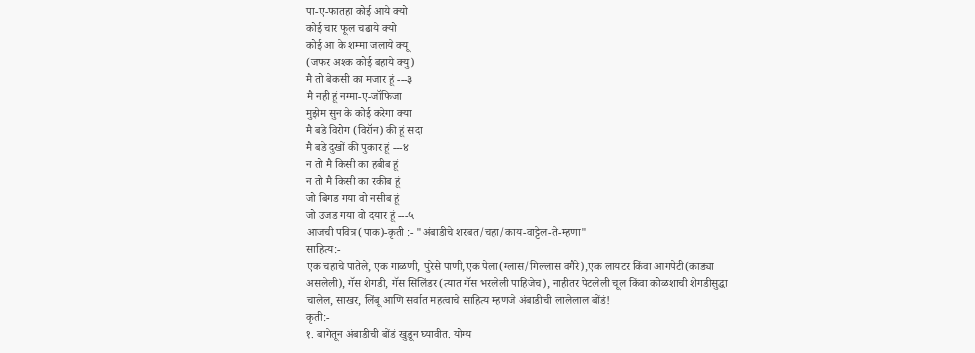पा-ए-फातहा कोई आये क्यो
कोई चार फूल चढाये क्यो
कोई आ के शम्मा जलाये क्यू
(जफर अश्क कोई बहाये क्यु)
मै तो बेकसी का मजार हूं ---३
मै नही हूं नग्मा-ए-जॉफिजा
मुझेम सुन के कोई करेगा क्या
मै बडे विरोग (विरॉन) की हूं सदा
मै बडे दुखों की पुकार हूं ---४
न तो मै किसी का हबीब हूं
न तो मै किसी का रकीब हूं
जो बिगड गया वो नसीब हूं
जो उजड गया वो दयार हूं ---५
आजची पवित्र(पाक)-कृती :- "अंबाडीचे शरबत/चहा/काय-वाट्टेल-ते-म्हणा"
साहित्य:-
एक चहाचे पातेले, एक गाळणी, पुरेसे पाणी,एक पेला(ग्लास/गिल्लास वगैरे),एक लायटर किंवा आगपेटी(काड्या असलेली), गॅस शेगडी, गॅस सिलिंडर(त्यात गॅस भरलेली पाहिजेच), नाहीतर पेटलेली चूल किंवा कोळशाची शेगडीसुद्धा चालेल, साखर, लिंबू आणि सर्वात महत्वाचे साहित्य म्हणजे अंबाडीची लालेलाल बोंडं!
कृती:-
१. बागेतून अंबाडीची बोंडं खुडून घ्यावीत. योग्य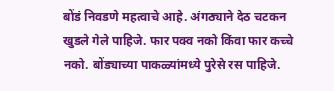बोंडं निवडणे महत्वाचे आहे. अंगठ्याने देठ चटकन खुडले गेले पाहिजे. फार पक्व नको किंवा फार कच्चे नको. बोंड्याच्या पाकळ्यांमध्ये पुरेसे रस पाहिजे.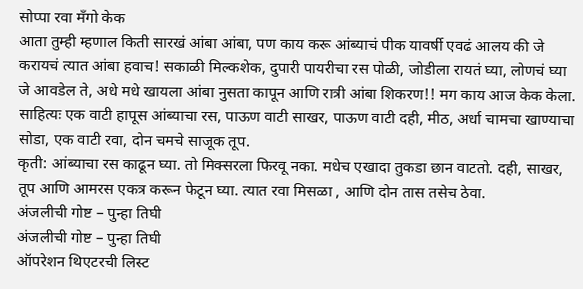सोप्पा रवा मँगो केक
आता तुम्ही म्हणाल किती सारखं आंबा आंबा, पण काय करू आंब्याचं पीक यावर्षी एवढं आलय की जे करायचं त्यात आंबा हवाच! सकाळी मिल्कशेक, दुपारी पायरीचा रस पोळी, जोडीला रायतं घ्या, लोणचं घ्या जे आवडेल ते, अधे मधे खायला आंबा नुसता कापून आणि रात्री आंबा शिकरण!! मग काय आज केक केला.
साहित्यः एक वाटी हापूस आंब्याचा रस, पाऊण वाटी साखर, पाऊण वाटी दही, मीठ, अर्धा चामचा खाण्याचा सोडा, एक वाटी रवा, दोन चमचे साजूक तूप.
कृती: आंब्याचा रस काढून घ्या. तो मिक्सरला फिरवू नका. मधेच एखादा तुकडा छान वाटतो. दही, साखर, तूप आणि आमरस एकत्र करून फेटून घ्या. त्यात रवा मिसळा , आणि दोन तास तसेच ठेवा.
अंजलीची गोष्ट – पुन्हा तिघी
अंजलीची गोष्ट – पुन्हा तिघी
ऑपरेशन थिएटरची लिस्ट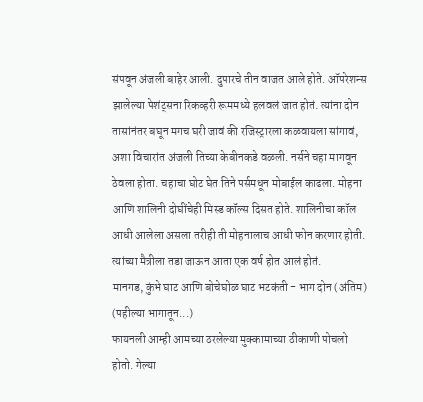संपवून अंजली बाहेर आली. दुपारचे तीन वाजत आले होते. ऑपरेशन्स झालेल्या पेशंट्सना रिकव्हरी रूममध्ये हलवलं जात होतं. त्यांना दोन तासांनंतर बघून मगच घरी जावं की रजिस्ट्रारला कळवायला सांगावं, अशा विचारांत अंजली तिच्या केबीनकडे वळली. नर्सने चहा मागवून ठेवला होता. चहाचा घोट घेत तिने पर्समधून मोबाईल काढला. मोहना आणि शालिनी दोघींचेही मिस्ड कॉल्स दिसत होते. शालिनीचा कॉल आधी आलेला असला तरीही ती मोहनालाच आधी फोन करणार होती. त्यांच्या मैत्रीला तडा जाऊन आता एक वर्ष होत आलं होतं.
मानगड, कुंभे घाट आणि बोचेघोळ घाट भटकंती - भाग दोन (अंतिम)
(पहील्या भागातून...)
फायनली आम्ही आमच्या ठरलेल्या मुक्कामाच्या ठीकाणी पोचलो होतो. गेल्या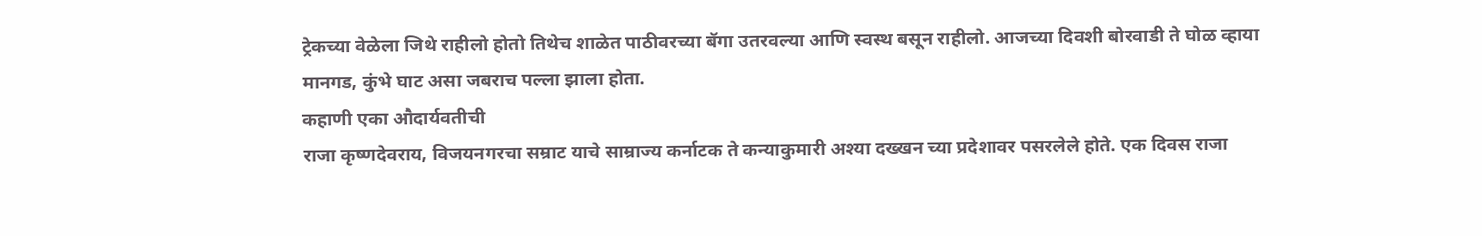ट्रेकच्या वेळेला जिथे राहीलो होतो तिथेच शाळेत पाठीवरच्या बॅगा उतरवल्या आणि स्वस्थ बसून राहीलो. आजच्या दिवशी बोरवाडी ते घोळ व्हाया मानगड, कुंभे घाट असा जबराच पल्ला झाला होता.
कहाणी एका औदार्यवतीची
राजा कृष्णदेवराय, विजयनगरचा सम्राट याचे साम्राज्य कर्नाटक ते कन्याकुमारी अश्या दख्खन च्या प्रदेशावर पसरलेले होते. एक दिवस राजा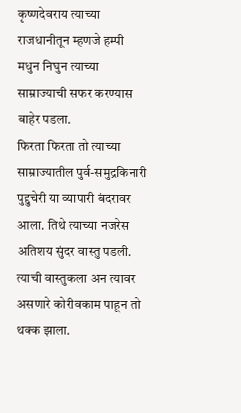कृष्णदेवराय त्याच्या राजधानीतून म्हणजे हम्पी मधुन निघुन त्याच्या साम्राज्याची सफर करण्यास बाहेर पडला.
फिरता फिरता तो त्याच्या साम्राज्यातील पुर्व-समुद्रकिनारी पुद्दुचेरी या व्यापारी बंदरावर आला. तिथे त्याच्या नजरेस अतिशय सुंदर वास्तु पडली. त्याची वास्तुकला अन त्यावर असणारे कोरीवकाम पाहून तो थक्क झाला.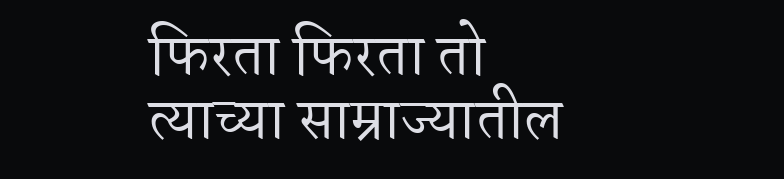फिरता फिरता तो त्याच्या साम्राज्यातील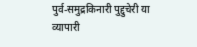पुर्व-समुद्रकिनारी पुद्दुचेरी या व्यापारी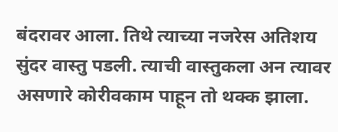बंदरावर आला. तिथे त्याच्या नजरेस अतिशय सुंदर वास्तु पडली. त्याची वास्तुकला अन त्यावर असणारे कोरीवकाम पाहून तो थक्क झाला.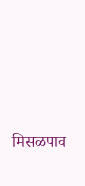मिसळपाव